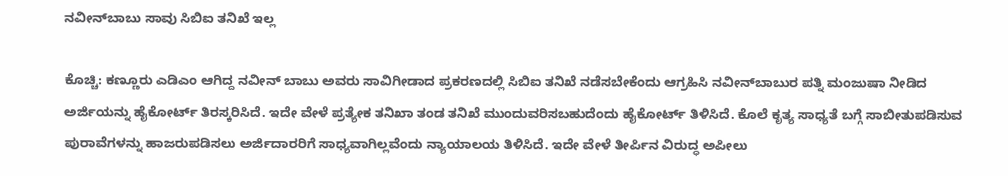ನವೀನ್‌ಬಾಬು ಸಾವು ಸಿಬಿಐ ತನಿಖೆ ಇಲ್ಲ

ಕೊಚ್ಚಿ: ಕಣ್ಣೂರು ಎಡಿಎಂ ಆಗಿದ್ದ ನವೀನ್ ಬಾಬು ಅವರು ಸಾವಿಗೀಡಾದ ಪ್ರಕರಣದಲ್ಲಿ ಸಿಬಿಐ ತನಿಖೆ ನಡೆಸಬೇಕೆಂದು ಆಗ್ರಹಿಸಿ ನವೀನ್‌ಬಾಬುರ ಪತ್ನಿ ಮಂಜುಷಾ ನೀಡಿದ ಅರ್ಜಿಯನ್ನು ಹೈಕೋರ್ಟ್ ತಿರಸ್ಕರಿಸಿದೆ. ಇದೇ ವೇಳೆ ಪ್ರತ್ಯೇಕ ತನಿಖಾ ತಂಡ ತನಿಖೆ ಮುಂದುವರಿಸಬಹುದೆಂದು ಹೈಕೋರ್ಟ್ ತಿಳಿಸಿದೆ. ಕೊಲೆ ಕೃತ್ಯ ಸಾಧ್ಯತೆ ಬಗ್ಗೆ ಸಾಬೀತುಪಡಿಸುವ ಪುರಾವೆಗಳನ್ನು ಹಾಜರುಪಡಿಸಲು ಅರ್ಜಿದಾರರಿಗೆ ಸಾಧ್ಯವಾಗಿಲ್ಲವೆಂದು ನ್ಯಾಯಾಲಯ ತಿಳಿಸಿದೆ. ಇದೇ ವೇಳೆ ತೀರ್ಪಿನ ವಿರುದ್ಧ ಅಪೀಲು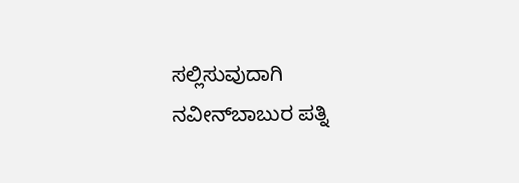ಸಲ್ಲಿಸುವುದಾಗಿ ನವೀನ್‌ಬಾಬುರ ಪತ್ನಿ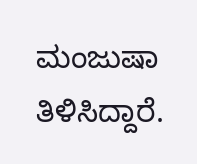ಮಂಜುಷಾ ತಿಳಿಸಿದ್ದಾರೆ.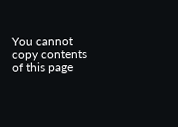You cannot copy contents of this page